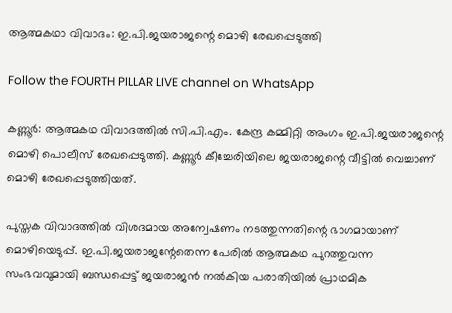ആത്മകഥാ വിവാദം: ഇ.പി.ജയരാജന്റെ മൊഴി രേഖപ്പെടുത്തി

Follow the FOURTH PILLAR LIVE channel on WhatsApp

കണ്ണൂർ: ആത്മകഥ വിവാദത്തിൽ സി.പി.എം. കേന്ദ്ര കമ്മിറ്റി അംഗം ഇ.പി.ജയരാജന്റെ മൊഴി പൊലീസ് രേഖപ്പെടുത്തി. കണ്ണൂർ കീച്ചേരിയിലെ ജയരാജന്റെ വീട്ടിൽ വെച്ചാണ് മൊഴി രേഖപ്പെടുത്തിയത്.

പുസ്തക വിവാദത്തിൽ വിശദമായ അന്വേഷണം നടത്തുന്നതിന്റെ ഭാഗമായാണ് മൊഴിയെടുപ്പ്. ഇ.പി.ജയരാജന്റേതെന്ന പേരിൽ ആത്മകഥ പുറത്തുവന്ന സംഭവവുമായി ബന്ധപ്പെട്ട് ജയരാജൻ നൽകിയ പരാതിയിൽ പ്രാഥമിക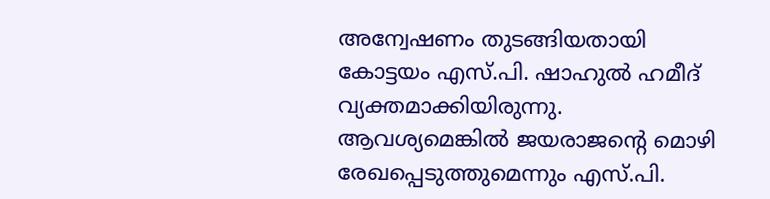അന്വേഷണം തുടങ്ങിയതായി കോട്ടയം എസ്.പി. ഷാഹുൽ ഹമീദ് വ്യക്തമാക്കിയിരുന്നു. ആവശ്യമെങ്കിൽ ജയരാജന്റെ മൊഴി രേഖപ്പെടുത്തുമെന്നും എസ്.പി.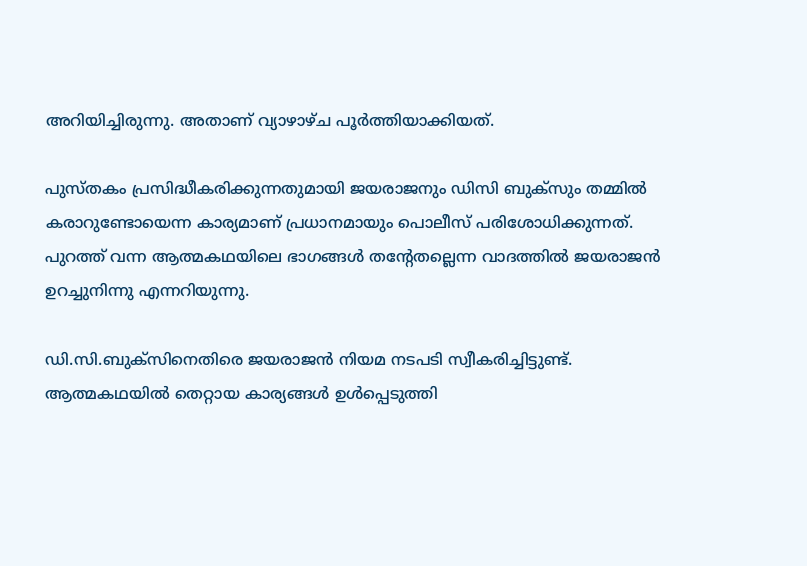അറിയിച്ചിരുന്നു. അതാണ് വ്യാഴാഴ്ച പൂർത്തിയാക്കിയത്.

പുസ്തകം പ്രസിദ്ധീകരിക്കുന്നതുമായി ജയരാജനും ഡിസി ബുക്സും തമ്മിൽ കരാറുണ്ടോയെന്ന കാര്യമാണ് പ്രധാനമായും പൊലീസ് പരിശോധിക്കുന്നത്. പുറത്ത് വന്ന ആത്മകഥയിലെ ഭാഗങ്ങൾ തന്റേതല്ലെന്ന വാദത്തിൽ ജയരാജൻ ഉറച്ചുനിന്നു എന്നറിയുന്നു.

ഡി.സി.ബുക്‌സിനെതിരെ ജയരാജൻ നിയമ നടപടി സ്വീകരിച്ചിട്ടുണ്ട്. ആത്മകഥയിൽ തെറ്റായ കാര്യങ്ങൾ ഉൾപ്പെടുത്തി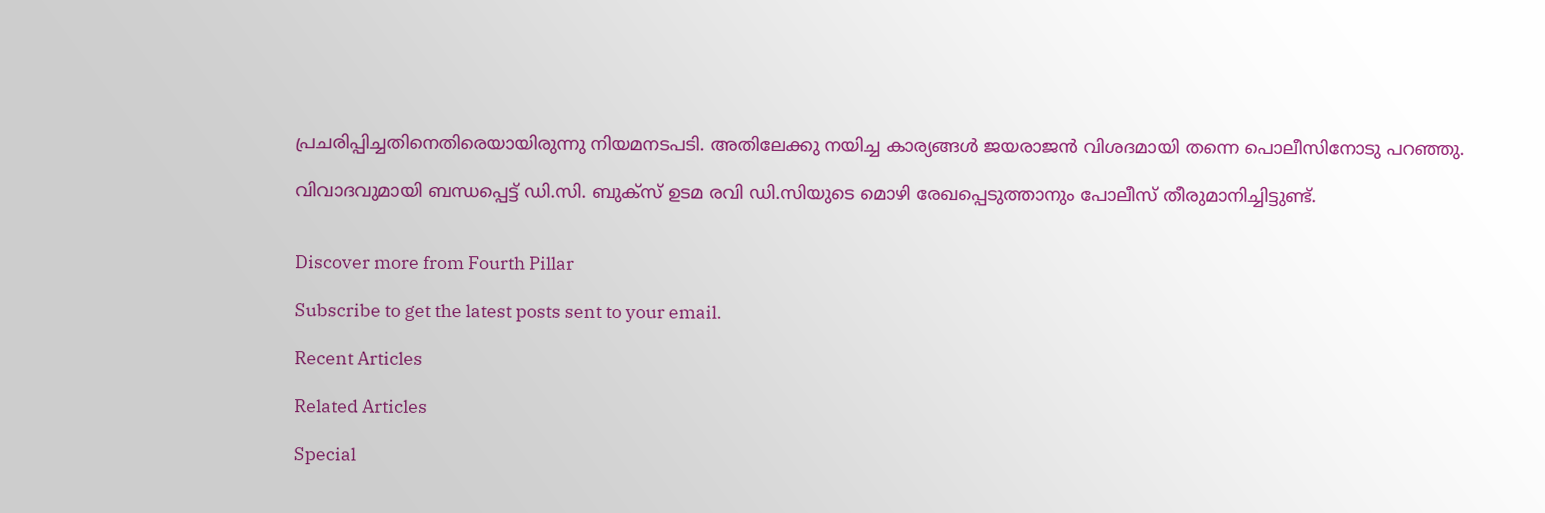പ്രചരിപ്പിച്ചതിനെതിരെയായിരുന്നു നിയമനടപടി. അതിലേക്കു നയിച്ച കാര്യങ്ങൾ ജയരാജൻ വിശദമായി തന്നെ പൊലീസിനോടു പറഞ്ഞു.

വിവാദവുമായി ബന്ധപ്പെട്ട് ഡി.സി. ബുക്‌സ് ഉടമ രവി ഡി.സിയുടെ മൊഴി രേഖപ്പെടുത്താനും പോലീസ് തീരുമാനിച്ചിട്ടുണ്ട്.


Discover more from Fourth Pillar

Subscribe to get the latest posts sent to your email.

Recent Articles

Related Articles

Special